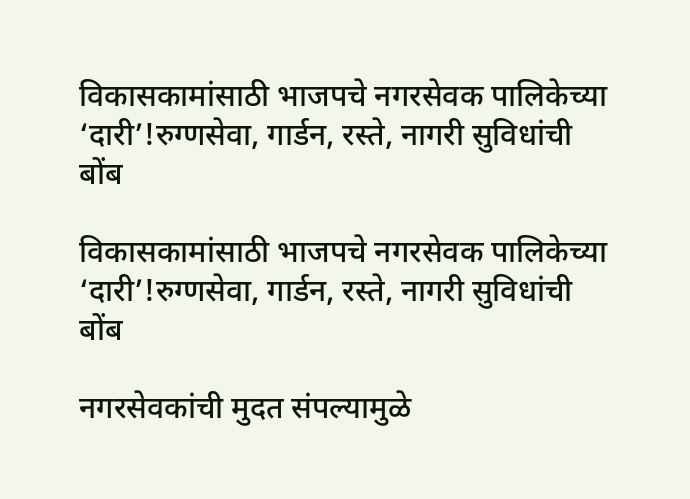विकासकामांसाठी भाजपचे नगरसेवक पालिकेच्या ‘दारी’!रुग्णसेवा, गार्डन, रस्ते, नागरी सुविधांची बोंब

विकासकामांसाठी भाजपचे नगरसेवक पालिकेच्या ‘दारी’!रुग्णसेवा, गार्डन, रस्ते, नागरी सुविधांची बोंब

नगरसेवकांची मुदत संपल्यामुळे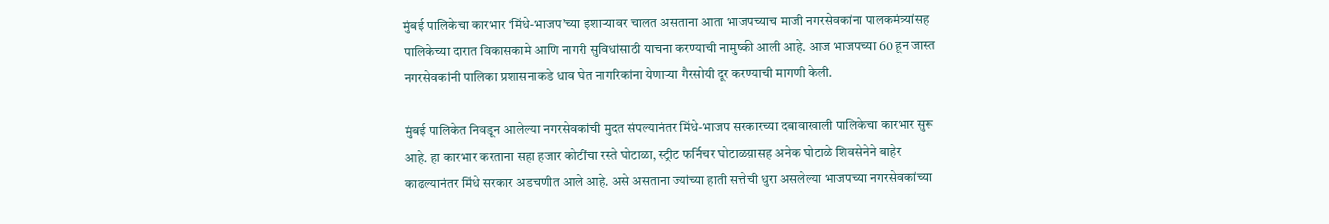मुंबई पालिकेचा कारभार ‘मिंधे-भाजप’च्या इशाऱ्यावर चालत असताना आता भाजपच्याच माजी नगरसेवकांना पालकमंत्र्यांसह पालिकेच्या दारात विकासकामे आणि नागरी सुविधांसाठी याचना करण्याची नामुष्की आली आहे. आज भाजपच्या 60 हून जास्त नगरसेवकांनी पालिका प्रशासनाकडे धाव घेत नागरिकांना येणाऱ्या गैरसोयी दूर करण्याची मागणी केली.

मुंबई पालिकेत निवडून आलेल्या नगरसेवकांची मुदत संपल्यानंतर मिंधे-भाजप सरकारच्या दबावाखाली पालिकेचा कारभार सुरू आहे. हा कारभार करताना सहा हजार कोटींचा रस्ते घोटाळा, स्ट्रीट फर्निचर घोटाळय़ासह अनेक घोटाळे शिवसेनेने बाहेर काढल्यानंतर मिंधे सरकार अडचणीत आले आहे. असे असताना ज्यांच्या हाती सत्तेची धुरा असलेल्या भाजपच्या नगरसेवकांच्या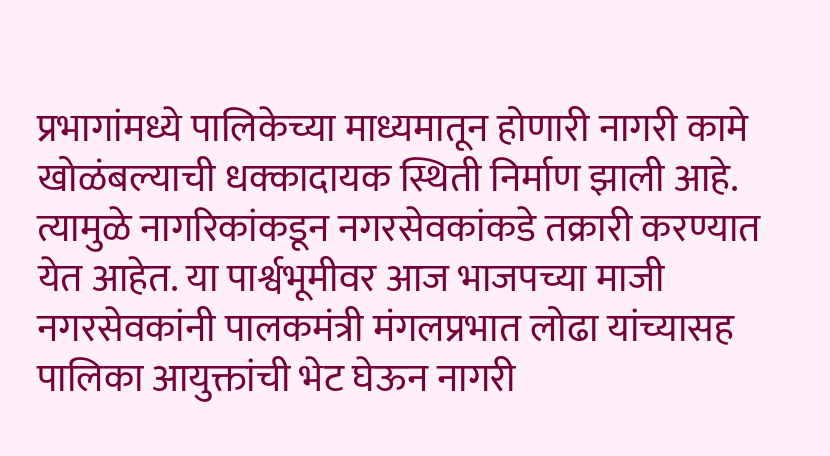प्रभागांमध्ये पालिकेच्या माध्यमातून होणारी नागरी कामे खोळंबल्याची धक्कादायक स्थिती निर्माण झाली आहे. त्यामुळे नागरिकांकडून नगरसेवकांकडे तक्रारी करण्यात येत आहेत. या पार्श्वभूमीवर आज भाजपच्या माजी नगरसेवकांनी पालकमंत्री मंगलप्रभात लोढा यांच्यासह पालिका आयुक्तांची भेट घेऊन नागरी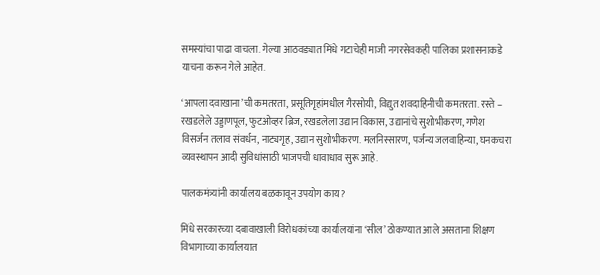समस्यांचा पाढा वाचला. गेल्या आठवड्यात मिंधे गटाचेही माजी नगरसेवकही पालिका प्रशासनाकडे याचना करून गेले आहेत.

‘आपला दवाखाना’ची कमतरता, प्रसूतिगृहांमधील गैरसोयी, विद्युत शवदाहिनीची कमतरता. रस्ते – रखडलेले उड्डाणपूल, फुटओव्हर ब्रिज, रखडलेला उद्यान विकास, उद्यानांचे सुशोभीकरण, गणेश विसर्जन तलाव संवर्धन, नाट्यगृह, उद्यान सुशोभीकरण. मलनिस्सारण, पर्जन्य जलवाहिन्या, घनकचरा व्यवस्थापन आदी सुविधांसाठी भाजपची धावाधाव सुरू आहे.

पालकमंत्र्यांनी कार्यालय बळकावून उपयोग काय?

मिंधे सरकारच्या दबावाखाली विरोधकांच्या कार्यालयांना ‘सील’ ठोकण्यात आले असताना शिक्षण विभागाच्या कार्यालयात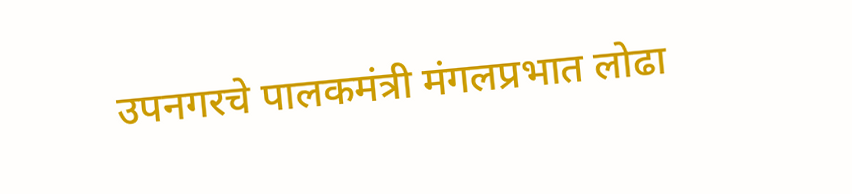उपनगरचे पालकमंत्री मंगलप्रभात लोढा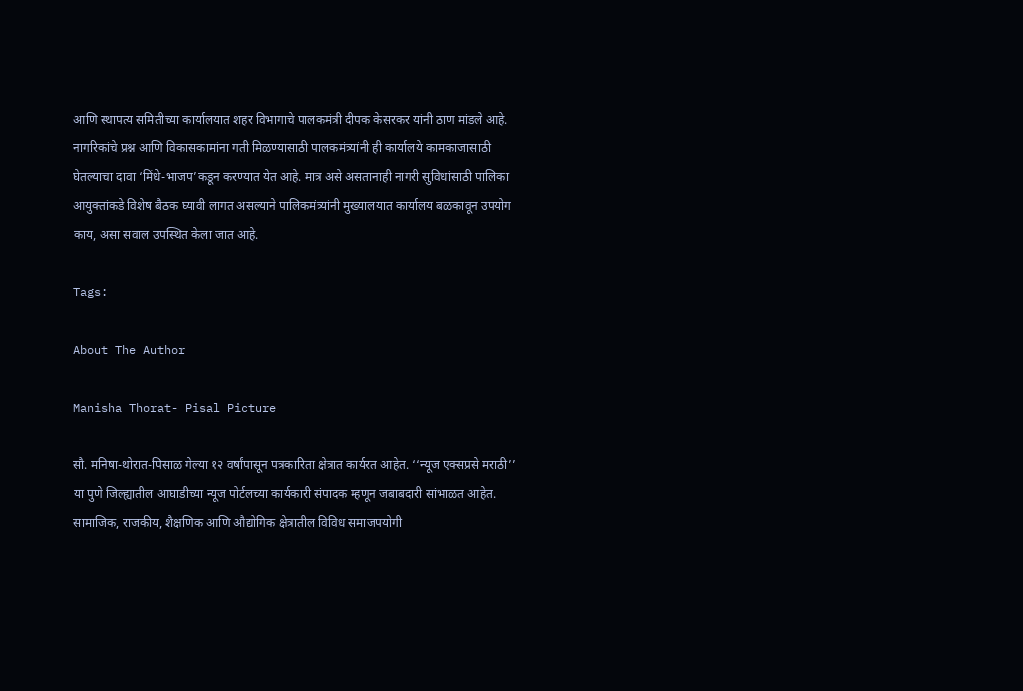आणि स्थापत्य समितीच्या कार्यालयात शहर विभागाचे पालकमंत्री दीपक केसरकर यांनी ठाण मांडले आहे. नागरिकांचे प्रश्न आणि विकासकामांना गती मिळण्यासाठी पालकमंत्र्यांनी ही कार्यालये कामकाजासाठी घेतल्याचा दावा ‘मिंधे-भाजप’कडून करण्यात येत आहे. मात्र असे असतानाही नागरी सुविधांसाठी पालिका आयुक्तांकडे विशेष बैठक घ्यावी लागत असल्याने पालिकमंत्र्यांनी मुख्यालयात कार्यालय बळकावून उपयोग काय, असा सवाल उपस्थित केला जात आहे.

Tags:

About The Author

Manisha Thorat- Pisal Picture

सौ. मनिषा-थोरात-पिसाळ गेल्या १२ वर्षांपासून पत्रकारिता क्षेत्रात कार्यरत आहेत. ‘‘न्यूज एक्सप्रसे मराठी’’ या पुणे जिल्ह्यातील आघाडीच्या न्यूज पोर्टलच्या कार्यकारी संपादक म्हणून जबाबदारी सांभाळत आहेत. सामाजिक, राजकीय, शैक्षणिक आणि औद्योगिक क्षेत्रातील विविध समाजपयोगी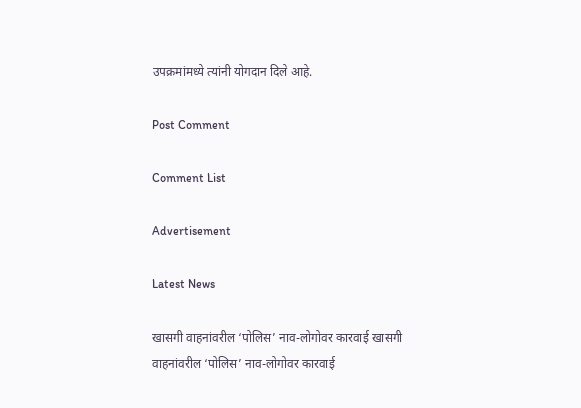उपक्रमांमध्ये त्यांनी योगदान दिले आहे.

Post Comment

Comment List

Advertisement

Latest News

खासगी वाहनांवरील ‘पोलिस’ नाव-लोगोवर कारवाई खासगी वाहनांवरील ‘पोलिस’ नाव-लोगोवर कारवाई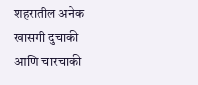शहरातील अनेक खासगी दुचाकी आणि चारचाकी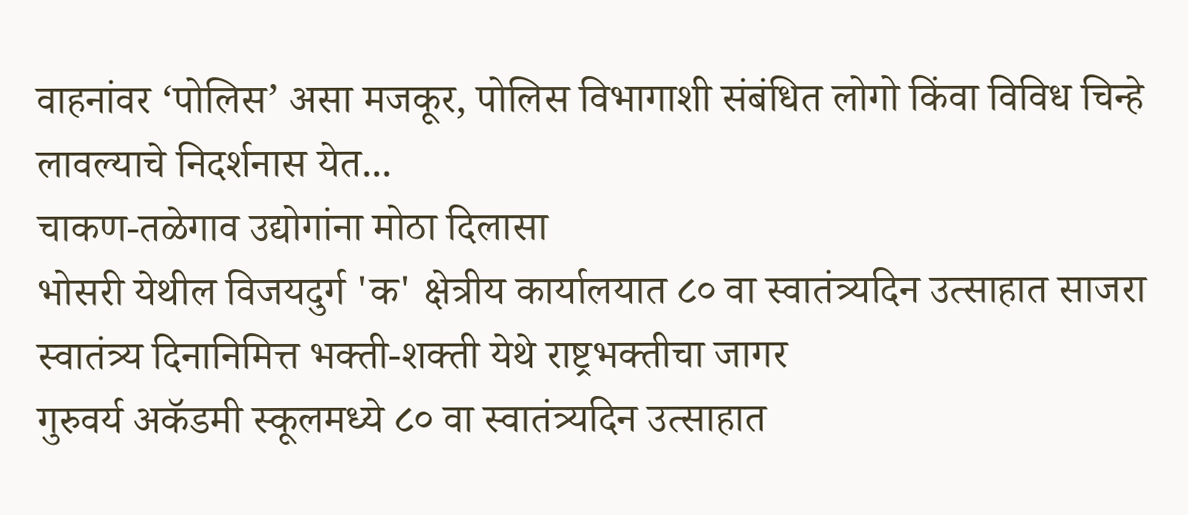वाहनांवर ‘पोलिस’ असा मजकूर, पोलिस विभागाशी संबंधित लोगो किंवा विविध चिन्हे लावल्याचे निदर्शनास येत...
चाकण-तळेगाव उद्योगांना मोठा दिलासा
भोसरी येथील विजयदुर्ग 'क' क्षेत्रीय कार्यालयात ८० वा स्वातंत्र्यदिन उत्साहात साजरा
स्वातंत्र्य दिनानिमित्त भक्ती-शक्ती येथे राष्ट्रभक्तीचा जागर
गुरुवर्य अकॅडमी स्कूलमध्ये ८० वा स्वातंत्र्यदिन उत्साहात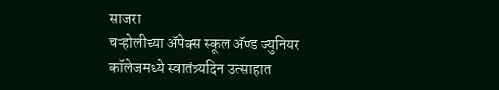साजरा
चऱ्होलीच्या अ‍ॅपेक्स स्कूल अ‍ॅण्ड ज्युनियर कॉलेजमध्ये स्वातंत्र्यदिन उत्साहात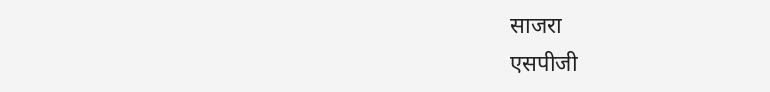साजरा
एसपीजी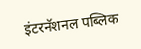इंटरनॅशनल पब्लिक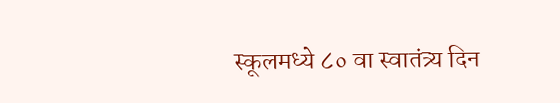स्कूलमध्ये ८० वा स्वातंत्र्य दिन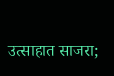उत्साहात साजरा;